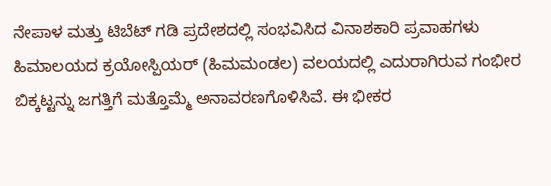ನೇಪಾಳ ಮತ್ತು ಟಿಬೆಟ್ ಗಡಿ ಪ್ರದೇಶದಲ್ಲಿ ಸಂಭವಿಸಿದ ವಿನಾಶಕಾರಿ ಪ್ರವಾಹಗಳು ಹಿಮಾಲಯದ ಕ್ರಯೋಸ್ಪಿಯರ್ (ಹಿಮಮಂಡಲ) ವಲಯದಲ್ಲಿ ಎದುರಾಗಿರುವ ಗಂಭೀರ ಬಿಕ್ಕಟ್ಟನ್ನು ಜಗತ್ತಿಗೆ ಮತ್ತೊಮ್ಮೆ ಅನಾವರಣಗೊಳಿಸಿವೆ. ಈ ಭೀಕರ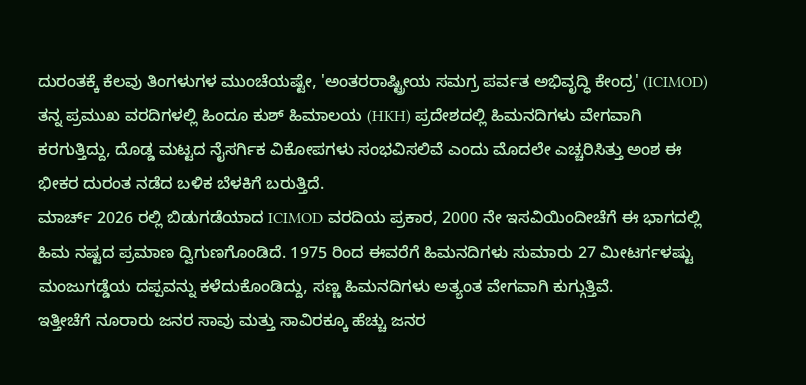ದುರಂತಕ್ಕೆ ಕೆಲವು ತಿಂಗಳುಗಳ ಮುಂಚೆಯಷ್ಟೇ, 'ಅಂತರರಾಷ್ಟ್ರೀಯ ಸಮಗ್ರ ಪರ್ವತ ಅಭಿವೃದ್ಧಿ ಕೇಂದ್ರ' (ICIMOD) ತನ್ನ ಪ್ರಮುಖ ವರದಿಗಳಲ್ಲಿ ಹಿಂದೂ ಕುಶ್ ಹಿಮಾಲಯ (HKH) ಪ್ರದೇಶದಲ್ಲಿ ಹಿಮನದಿಗಳು ವೇಗವಾಗಿ ಕರಗುತ್ತಿದ್ದು, ದೊಡ್ಡ ಮಟ್ಟದ ನೈಸರ್ಗಿಕ ವಿಕೋಪಗಳು ಸಂಭವಿಸಲಿವೆ ಎಂದು ಮೊದಲೇ ಎಚ್ಚರಿಸಿತ್ತು ಅಂಶ ಈ ಭೀಕರ ದುರಂತ ನಡೆದ ಬಳಿಕ ಬೆಳಕಿಗೆ ಬರುತ್ತಿದೆ.
ಮಾರ್ಚ್ 2026 ರಲ್ಲಿ ಬಿಡುಗಡೆಯಾದ ICIMOD ವರದಿಯ ಪ್ರಕಾರ, 2000 ನೇ ಇಸವಿಯಿಂದೀಚೆಗೆ ಈ ಭಾಗದಲ್ಲಿ ಹಿಮ ನಷ್ಟದ ಪ್ರಮಾಣ ದ್ವಿಗುಣಗೊಂಡಿದೆ. 1975 ರಿಂದ ಈವರೆಗೆ ಹಿಮನದಿಗಳು ಸುಮಾರು 27 ಮೀಟರ್ಗಳಷ್ಟು ಮಂಜುಗಡ್ಡೆಯ ದಪ್ಪವನ್ನು ಕಳೆದುಕೊಂಡಿದ್ದು, ಸಣ್ಣ ಹಿಮನದಿಗಳು ಅತ್ಯಂತ ವೇಗವಾಗಿ ಕುಗ್ಗುತ್ತಿವೆ.
ಇತ್ತೀಚೆಗೆ ನೂರಾರು ಜನರ ಸಾವು ಮತ್ತು ಸಾವಿರಕ್ಕೂ ಹೆಚ್ಚು ಜನರ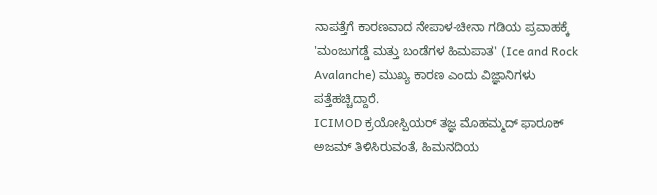ನಾಪತ್ತೆಗೆ ಕಾರಣವಾದ ನೇಪಾಳ-ಚೀನಾ ಗಡಿಯ ಪ್ರವಾಹಕ್ಕೆ 'ಮಂಜುಗಡ್ಡೆ ಮತ್ತು ಬಂಡೆಗಳ ಹಿಮಪಾತ' (Ice and Rock Avalanche) ಮುಖ್ಯ ಕಾರಣ ಎಂದು ವಿಜ್ಞಾನಿಗಳು ಪತ್ತೆಹಚ್ಚಿದ್ದಾರೆ.
ICIMOD ಕ್ರಯೋಸ್ಪಿಯರ್ ತಜ್ಞ ಮೊಹಮ್ಮದ್ ಫಾರೂಕ್ ಅಜಮ್ ತಿಳಿಸಿರುವಂತೆ, ಹಿಮನದಿಯ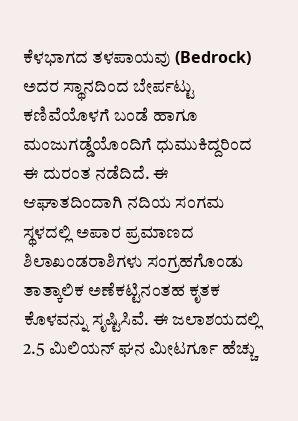ಕೆಳಭಾಗದ ತಳಪಾಯವು (Bedrock) ಅದರ ಸ್ಥಾನದಿಂದ ಬೇರ್ಪಟ್ಟು ಕಣಿವೆಯೊಳಗೆ ಬಂಡೆ ಹಾಗೂ ಮಂಜುಗಡ್ಡೆಯೊಂದಿಗೆ ಧುಮುಕಿದ್ದರಿಂದ ಈ ದುರಂತ ನಡೆದಿದೆ. ಈ ಆಘಾತದಿಂದಾಗಿ ನದಿಯ ಸಂಗಮ ಸ್ಥಳದಲ್ಲಿ ಅಪಾರ ಪ್ರಮಾಣದ ಶಿಲಾಖಂಡರಾಶಿಗಳು ಸಂಗ್ರಹಗೊಂಡು ತಾತ್ಕಾಲಿಕ ಅಣೆಕಟ್ಟಿನಂತಹ ಕೃತಕ ಕೊಳವನ್ನು ಸೃಷ್ಟಿಸಿವೆ. ಈ ಜಲಾಶಯದಲ್ಲಿ 2.5 ಮಿಲಿಯನ್ ಘನ ಮೀಟರ್ಗೂ ಹೆಚ್ಚು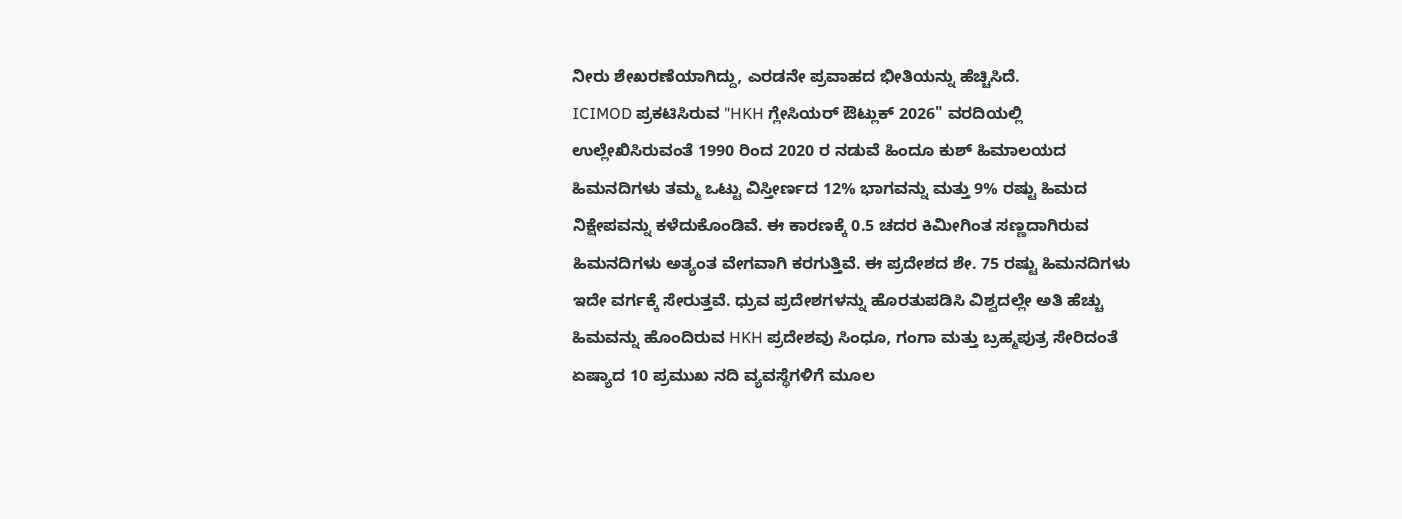ನೀರು ಶೇಖರಣೆಯಾಗಿದ್ದು, ಎರಡನೇ ಪ್ರವಾಹದ ಭೀತಿಯನ್ನು ಹೆಚ್ಚಿಸಿದೆ.
ICIMOD ಪ್ರಕಟಿಸಿರುವ "HKH ಗ್ಲೇಸಿಯರ್ ಔಟ್ಲುಕ್ 2026" ವರದಿಯಲ್ಲಿ ಉಲ್ಲೇಖಿಸಿರುವಂತೆ 1990 ರಿಂದ 2020 ರ ನಡುವೆ ಹಿಂದೂ ಕುಶ್ ಹಿಮಾಲಯದ ಹಿಮನದಿಗಳು ತಮ್ಮ ಒಟ್ಟು ವಿಸ್ತೀರ್ಣದ 12% ಭಾಗವನ್ನು ಮತ್ತು 9% ರಷ್ಟು ಹಿಮದ ನಿಕ್ಷೇಪವನ್ನು ಕಳೆದುಕೊಂಡಿವೆ. ಈ ಕಾರಣಕ್ಕೆ 0.5 ಚದರ ಕಿಮೀಗಿಂತ ಸಣ್ಣದಾಗಿರುವ ಹಿಮನದಿಗಳು ಅತ್ಯಂತ ವೇಗವಾಗಿ ಕರಗುತ್ತಿವೆ. ಈ ಪ್ರದೇಶದ ಶೇ. 75 ರಷ್ಟು ಹಿಮನದಿಗಳು ಇದೇ ವರ್ಗಕ್ಕೆ ಸೇರುತ್ತವೆ. ಧ್ರುವ ಪ್ರದೇಶಗಳನ್ನು ಹೊರತುಪಡಿಸಿ ವಿಶ್ವದಲ್ಲೇ ಅತಿ ಹೆಚ್ಚು ಹಿಮವನ್ನು ಹೊಂದಿರುವ HKH ಪ್ರದೇಶವು ಸಿಂಧೂ, ಗಂಗಾ ಮತ್ತು ಬ್ರಹ್ಮಪುತ್ರ ಸೇರಿದಂತೆ ಏಷ್ಯಾದ 10 ಪ್ರಮುಖ ನದಿ ವ್ಯವಸ್ಥೆಗಳಿಗೆ ಮೂಲ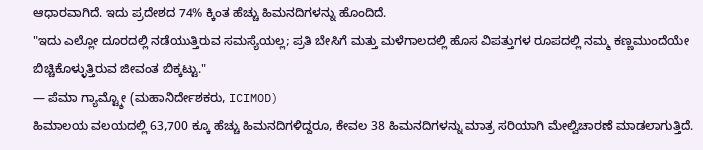ಆಧಾರವಾಗಿದೆ. ಇದು ಪ್ರದೇಶದ 74% ಕ್ಕಿಂತ ಹೆಚ್ಚು ಹಿಮನದಿಗಳನ್ನು ಹೊಂದಿದೆ.
"ಇದು ಎಲ್ಲೋ ದೂರದಲ್ಲಿ ನಡೆಯುತ್ತಿರುವ ಸಮಸ್ಯೆಯಲ್ಲ; ಪ್ರತಿ ಬೇಸಿಗೆ ಮತ್ತು ಮಳೆಗಾಲದಲ್ಲಿ ಹೊಸ ವಿಪತ್ತುಗಳ ರೂಪದಲ್ಲಿ ನಮ್ಮ ಕಣ್ಣಮುಂದೆಯೇ ಬಿಚ್ಚಿಕೊಳ್ಳುತ್ತಿರುವ ಜೀವಂತ ಬಿಕ್ಕಟ್ಟು."
— ಪೆಮಾ ಗ್ಯಾಮ್ಟ್ಶೋ (ಮಹಾನಿರ್ದೇಶಕರು, ICIMOD)
ಹಿಮಾಲಯ ವಲಯದಲ್ಲಿ 63,700 ಕ್ಕೂ ಹೆಚ್ಚು ಹಿಮನದಿಗಳಿದ್ದರೂ, ಕೇವಲ 38 ಹಿಮನದಿಗಳನ್ನು ಮಾತ್ರ ಸರಿಯಾಗಿ ಮೇಲ್ವಿಚಾರಣೆ ಮಾಡಲಾಗುತ್ತಿದೆ.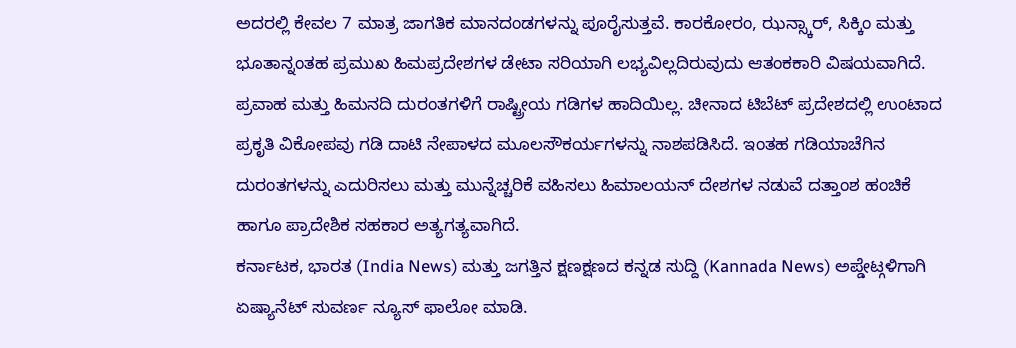ಅದರಲ್ಲಿ ಕೇವಲ 7 ಮಾತ್ರ ಜಾಗತಿಕ ಮಾನದಂಡಗಳನ್ನು ಪೂರೈಸುತ್ತವೆ. ಕಾರಕೋರಂ, ಝನ್ಸ್ಕಾರ್, ಸಿಕ್ಕಿಂ ಮತ್ತು ಭೂತಾನ್ನಂತಹ ಪ್ರಮುಖ ಹಿಮಪ್ರದೇಶಗಳ ಡೇಟಾ ಸರಿಯಾಗಿ ಲಭ್ಯವಿಲ್ಲದಿರುವುದು ಆತಂಕಕಾರಿ ವಿಷಯವಾಗಿದೆ.
ಪ್ರವಾಹ ಮತ್ತು ಹಿಮನದಿ ದುರಂತಗಳಿಗೆ ರಾಷ್ಟ್ರೀಯ ಗಡಿಗಳ ಹಾದಿಯಿಲ್ಲ. ಚೀನಾದ ಟಿಬೆಟ್ ಪ್ರದೇಶದಲ್ಲಿ ಉಂಟಾದ ಪ್ರಕೃತಿ ವಿಕೋಪವು ಗಡಿ ದಾಟಿ ನೇಪಾಳದ ಮೂಲಸೌಕರ್ಯಗಳನ್ನು ನಾಶಪಡಿಸಿದೆ. ಇಂತಹ ಗಡಿಯಾಚೆಗಿನ ದುರಂತಗಳನ್ನು ಎದುರಿಸಲು ಮತ್ತು ಮುನ್ನೆಚ್ಚರಿಕೆ ವಹಿಸಲು ಹಿಮಾಲಯನ್ ದೇಶಗಳ ನಡುವೆ ದತ್ತಾಂಶ ಹಂಚಿಕೆ ಹಾಗೂ ಪ್ರಾದೇಶಿಕ ಸಹಕಾರ ಅತ್ಯಗತ್ಯವಾಗಿದೆ.
ಕರ್ನಾಟಕ, ಭಾರತ (India News) ಮತ್ತು ಜಗತ್ತಿನ ಕ್ಷಣಕ್ಷಣದ ಕನ್ನಡ ಸುದ್ದಿ (Kannada News) ಅಪ್ಡೇಟ್ಗಳಿಗಾಗಿ ಏಷ್ಯಾನೆಟ್ ಸುವರ್ಣ ನ್ಯೂಸ್ ಫಾಲೋ ಮಾಡಿ.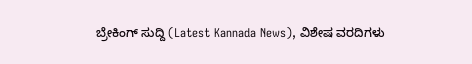ಬ್ರೇಕಿಂಗ್ ಸುದ್ದಿ (Latest Kannada News), ವಿಶೇಷ ವರದಿಗಳು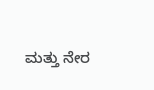ಮತ್ತು ನೇರ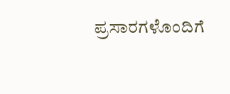ಪ್ರಸಾರಗಳೊಂದಿಗೆ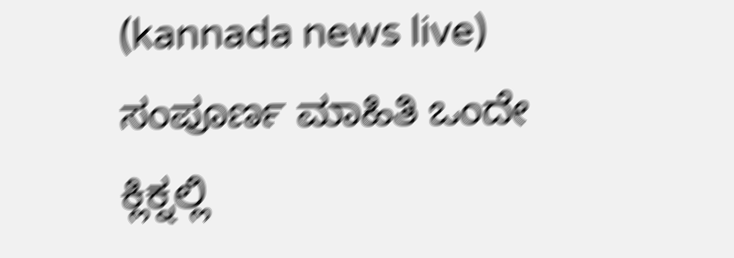(kannada news live) ಸಂಪೂರ್ಣ ಮಾಹಿತಿ ಒಂದೇ ಕ್ಲಿಕ್ನಲ್ಲಿ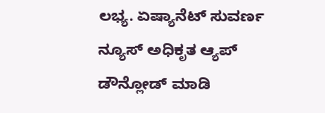ಲಭ್ಯ. ಏಷ್ಯಾನೆಟ್ ಸುವರ್ಣ ನ್ಯೂಸ್ ಅಧಿಕೃತ ಆ್ಯಪ್ ಡೌನ್ಲೋಡ್ ಮಾಡಿ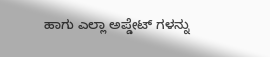ಹಾಗು ಎಲ್ಲಾ ಅಪ್ಡೇಟ್ ಗಳನ್ನು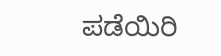ಪಡೆಯಿರಿ